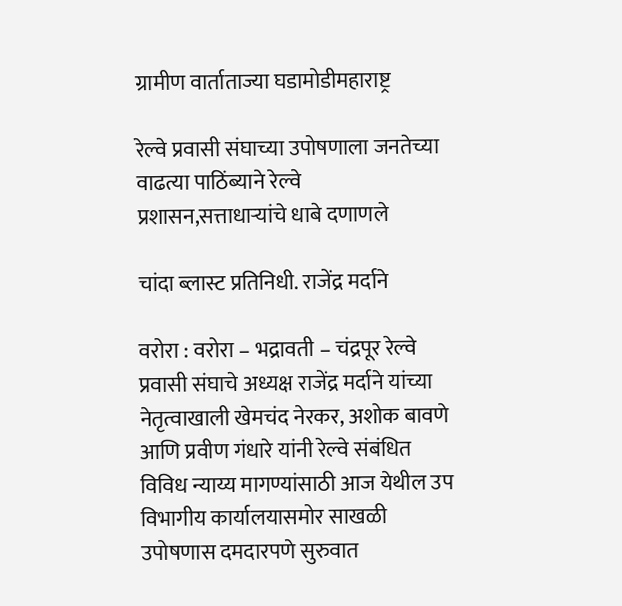ग्रामीण वार्ताताज्या घडामोडीमहाराष्ट्र

रेल्वे प्रवासी संघाच्या उपोषणाला जनतेच्या वाढत्या पाठिंब्याने रेल्वे प्रशासन,सत्ताधाऱ्यांचे धाबे दणाणले

चांदा ब्लास्ट प्रतिनिधी. राजेंद्र मर्दाने

वरोरा : वरोरा – भद्रावती – चंद्रपूर रेल्वे प्रवासी संघाचे अध्यक्ष राजेंद्र मर्दाने यांच्या नेतृत्वाखाली खेमचंद नेरकर, अशोक बावणे आणि प्रवीण गंधारे यांनी रेल्वे संबंधित विविध न्याय्य मागण्यांसाठी आज येथील उप विभागीय कार्यालयासमोर साखळी उपोषणास दमदारपणे सुरुवात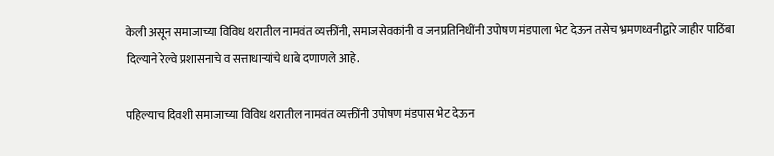केली असून समाजाच्या विविध थरातील नामवंत व्यक्तींनी, समाजसेवकांनी व जनप्रतिनिधींनी उपोषण मंडपाला भेट देऊन तसेच भ्रमणध्वनीद्वारे जाहीर पाठिंबा दिल्याने रेल्वे प्रशासनाचे व सत्ताधाऱ्यांचे धाबे दणाणले आहे.

पहिल्याच दिवशी समाजाच्या विविध थरातील नामवंत व्यक्तींनी उपोषण मंडपास भेट देऊन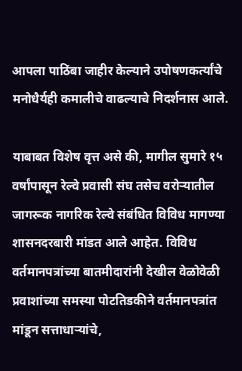आपला पाठिंबा जाहीर केल्याने उपोषणकर्त्यांचे मनोधैर्यही कमालीचे वाढल्याचे निदर्शनास आले.

याबाबत विशेष वृत्त असे की, मागील सुमारे १५ वर्षांपासून रेल्वे प्रवासी संघ तसेच वरोऱ्यातील जागरूक नागरिक रेल्वे संबंधित विविध मागण्या शासनदरबारी मांडत आले आहेत. विविध वर्तमानपत्रांच्या बातमीदारांनी देखील वेळोवेळी प्रवाशांच्या समस्या पोटतिडकीने वर्तमानपत्रांत मांडून सत्ताधाऱ्यांचे,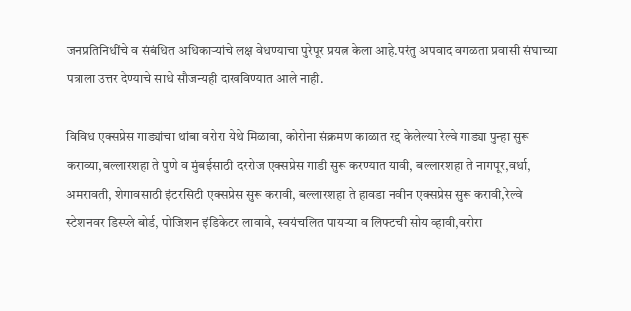जनप्रतिनिधींचे व संबंधित अधिकाऱ्यांचे लक्ष वेधण्याचा पुरेपूर प्रयत्न केला आहे.परंतु अपवाद वगळता प्रवासी संघाच्या पत्राला उत्तर देण्याचे साधे सौजन्यही दाखविण्यात आले नाही.

विविध एक्सप्रेस गाड्यांचा थांबा वरोरा येथे मिळावा, कोरोना संक्रमण काळात रद्द केलेल्या रेल्वे गाड्या पुन्हा सुरू कराव्या,बल्लारशहा ते पुणे व मुंबईसाठी दररोज एक्सप्रेस गाडी सुरू करण्यात यावी, बल्लारशहा ते नागपूर,वर्धा, अमरावती, शेगावसाठी इंटरसिटी एक्सप्रेस सुरू करावी, बल्लारशहा ते हावडा नवीन एक्सप्रेस सुरू करावी,रेल्वे स्टेशनवर डिस्प्ले बोर्ड, पोजिशन इंडिकेटर लावावे, स्वयंचलित पायऱ्या व लिफ्टची सोय व्हावी,वरोरा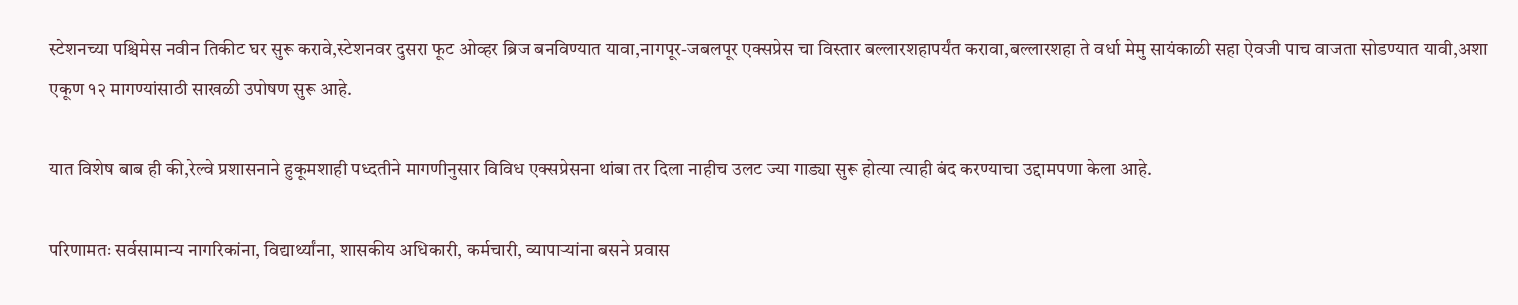स्टेशनच्या पश्चिमेस नवीन तिकीट घर सुरू करावे,स्टेशनवर दुसरा फूट ओव्हर ब्रिज बनविण्यात यावा,नागपूर-जबलपूर एक्सप्रेस चा विस्तार बल्लारशहापर्यंत करावा,बल्लारशहा ते वर्धा मेमु सायंकाळी सहा ऐवजी पाच वाजता सोडण्यात यावी,अशा एकूण १२ मागण्यांसाठी साखळी उपोषण सुरू आहे.

यात विशेष बाब ही की,रेल्वे प्रशासनाने हुकूमशाही पध्दतीने मागणीनुसार विविध एक्सप्रेसना थांबा तर दिला नाहीच उलट ज्या गाड्या सुरू होत्या त्याही बंद करण्याचा उद्दामपणा केला आहे.

परिणामतः सर्वसामान्य नागरिकांना, विद्यार्थ्यांना, शासकीय अधिकारी, कर्मचारी, व्यापाऱ्यांना बसने प्रवास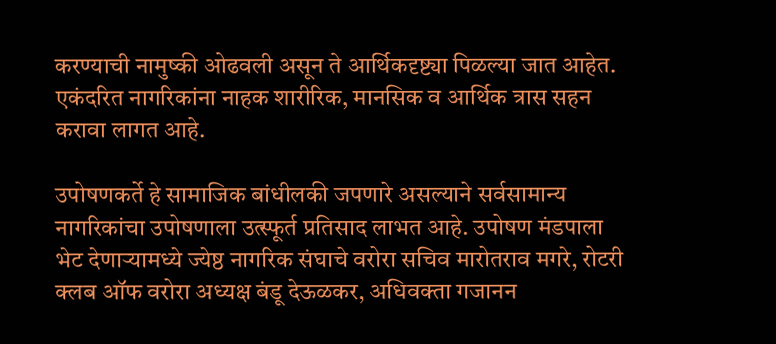करण्याची नामुष्की ओढवली असून ते आर्थिकदृष्ट्या पिळल्या जात आहेत. एकंदरित नागरिकांना नाहक शारीरिक, मानसिक व आर्थिक त्रास सहन करावा लागत आहे.

उपोषणकर्ते हे सामाजिक बांधीलकी जपणारे असल्याने सर्वसामान्य नागरिकांचा उपोषणाला उत्स्फूर्त प्रतिसाद लाभत आहे. उपोषण मंडपाला भेट देणाऱ्यामध्ये ज्येष्ठ नागरिक संघाचे वरोरा सचिव मारोतराव मगरे, रोटरी क्लब ऑफ वरोरा अध्यक्ष बंडू देऊळकर, अधिवक्ता गजानन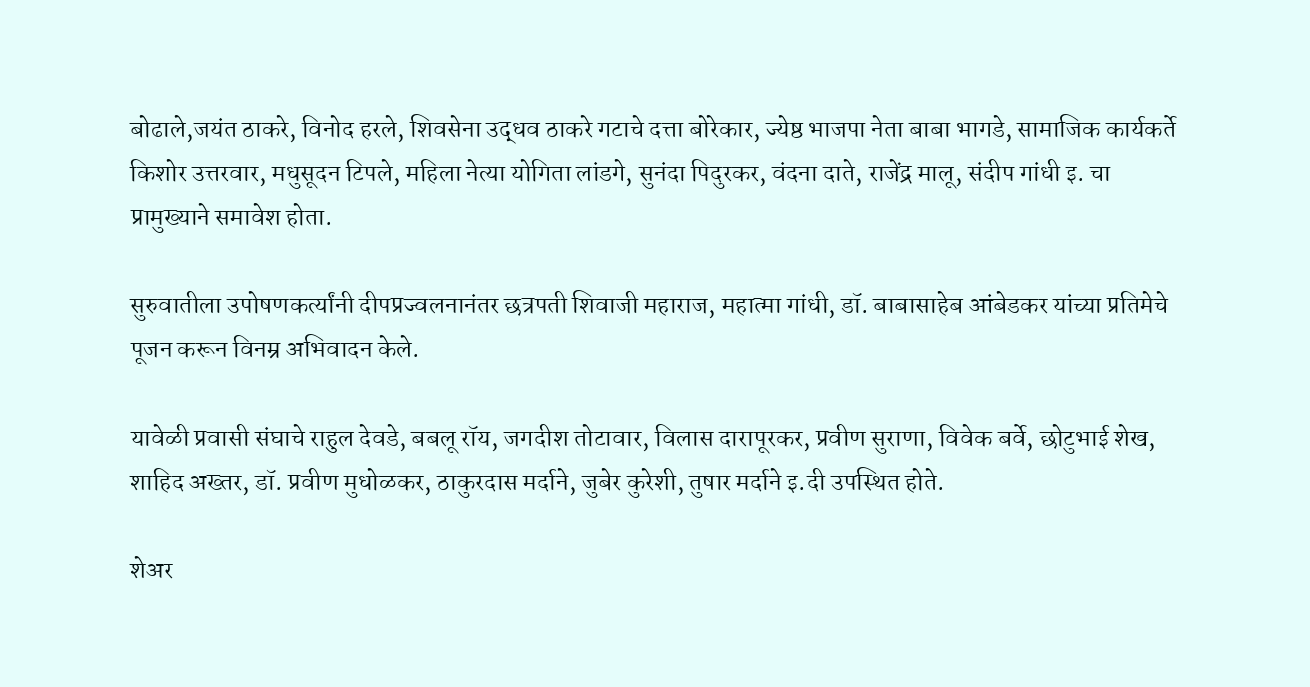बोढाले,जयंत ठाकरे, विनोद हरले, शिवसेना उद्धव ठाकरे गटाचे दत्ता बोरेकार, ज्येष्ठ भाजपा नेता बाबा भागडे, सामाजिक कार्यकर्ते किशोर उत्तरवार, मधुसूदन टिपले, महिला नेत्या योगिता लांडगे, सुनंदा पिदुरकर, वंदना दाते, राजेंद्र मालू, संदीप गांधी इ. चा प्रामुख्याने समावेश होता.

सुरुवातीला उपोषणकर्त्यांनी दीपप्रज्वलनानंतर छत्रपती शिवाजी महाराज, महात्मा गांधी, डॉ. बाबासाहेब आंबेडकर यांच्या प्रतिमेचे पूजन करून विनम्र अभिवादन केले.

यावेळी प्रवासी संघाचे राहुल देवडे, बबलू रॉय, जगदीश तोटावार, विलास दारापूरकर, प्रवीण सुराणा, विवेक बर्वे, छोटुभाई शेख, शाहिद अख्तर, डॉ. प्रवीण मुधोळकर, ठाकुरदास मर्दाने, जुबेर कुरेशी, तुषार मर्दाने इ.दी उपस्थित होते.

शेअर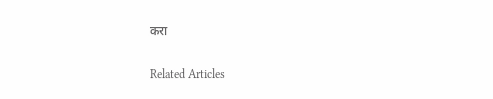करा

Related Articles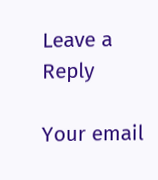Leave a Reply

Your email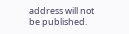address will not be published.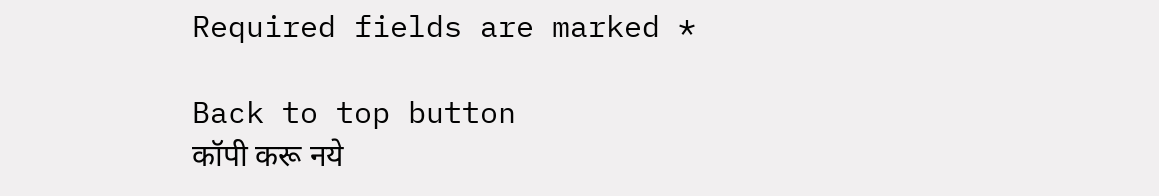Required fields are marked *

Back to top button
कॉपी करू नये